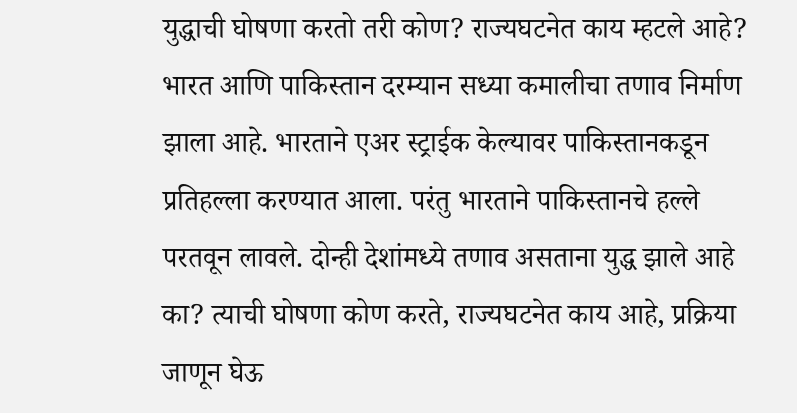युद्धाची घोषणा करतो तरी कोण? राज्यघटनेत काय म्हटले आहे?
भारत आणि पाकिस्तान दरम्यान सध्या कमालीचा तणाव निर्माण झाला आहे. भारताने एअर स्ट्राईक केल्यावर पाकिस्तानकडून प्रतिहल्ला करण्यात आला. परंतु भारताने पाकिस्तानचे हल्ले परतवून लावले. दोन्ही देशांमध्ये तणाव असताना युद्ध झाले आहे का? त्याची घोषणा कोण करते, राज्यघटनेत काय आहे, प्रक्रिया जाणून घेऊ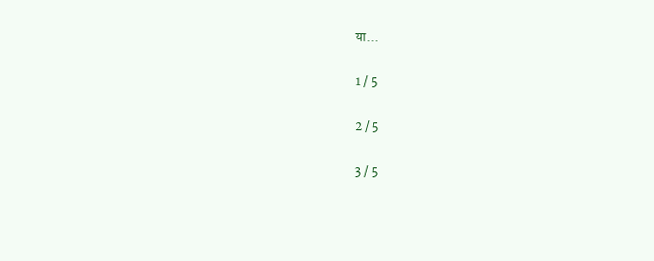या...

1 / 5

2 / 5

3 / 5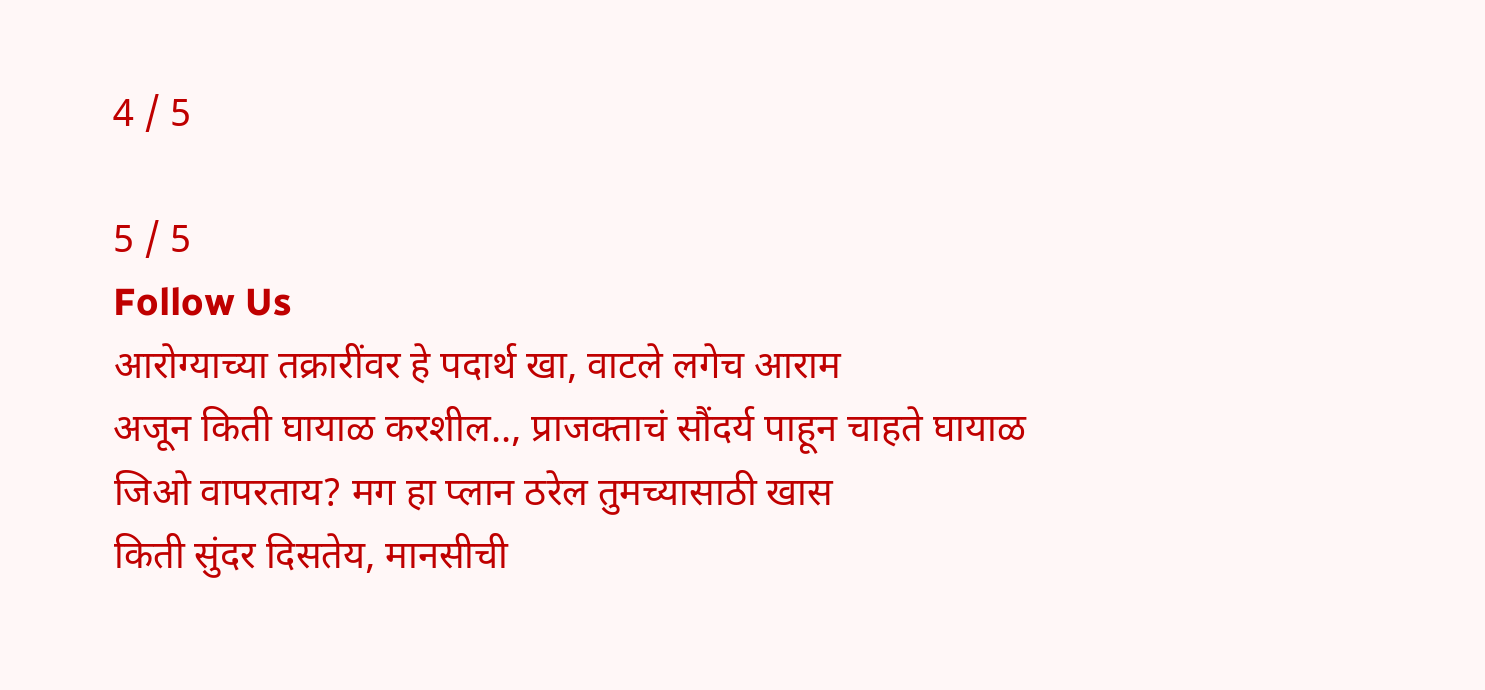4 / 5

5 / 5
Follow Us
आरोग्याच्या तक्रारींवर हे पदार्थ खा, वाटले लगेच आराम
अजून किती घायाळ करशील.., प्राजक्ताचं सौंदर्य पाहून चाहते घायाळ
जिओ वापरताय? मग हा प्लान ठरेल तुमच्यासाठी खास
किती सुंदर दिसतेय, मानसीची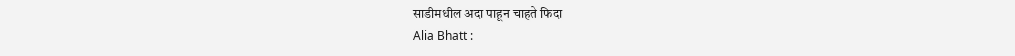साडीमधील अदा पाहून चाहते फिदा
Alia Bhatt :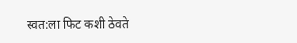स्वत:ला फिट कशी ठेवते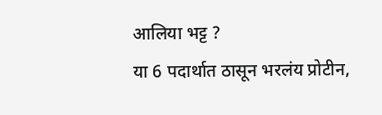आलिया भट्ट ?
या 6 पदार्थात ठासून भरलंय प्रोटीन,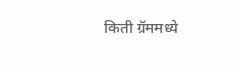किती ग्रॅममध्ये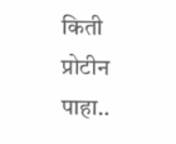किती प्रोटीन पाहा..